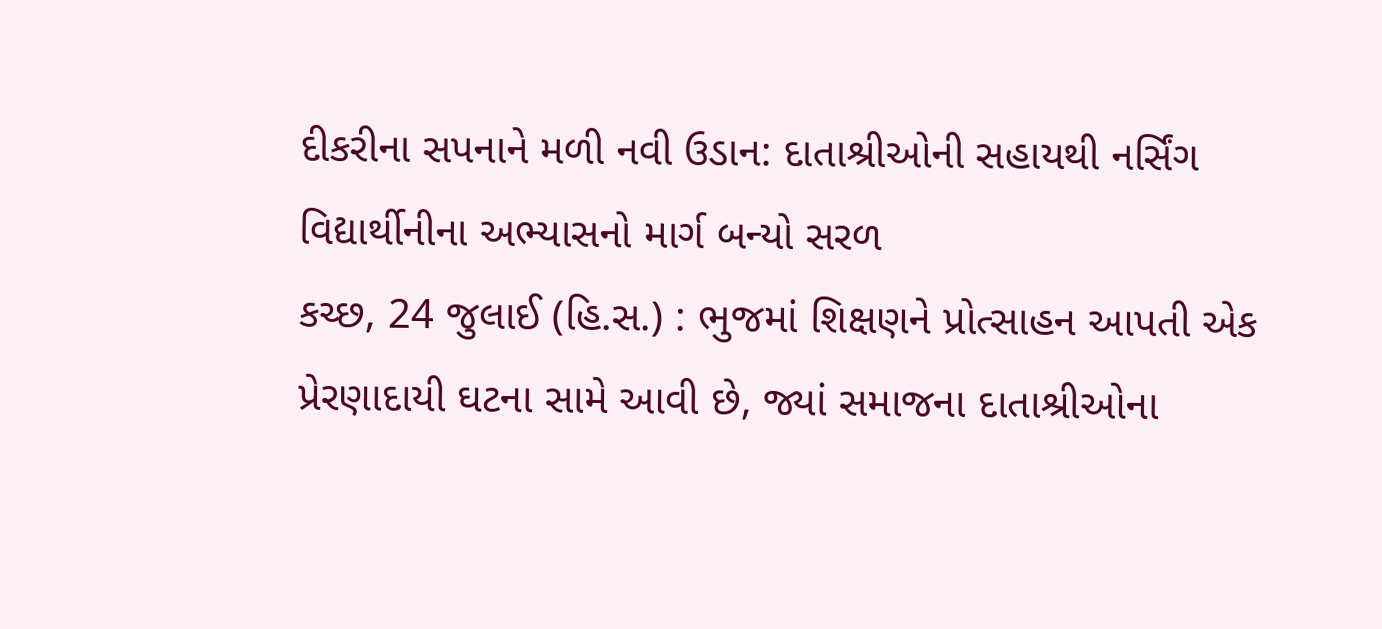દીકરીના સપનાને મળી નવી ઉડાન: દાતાશ્રીઓની સહાયથી નર્સિંગ વિદ્યાર્થીનીના અભ્યાસનો માર્ગ બન્યો સરળ
કચ્છ, 24 જુલાઈ (હિ.સ.) : ભુજમાં શિક્ષણને પ્રોત્સાહન આપતી એક પ્રેરણાદાયી ઘટના સામે આવી છે, જ્યાં સમાજના દાતાશ્રીઓના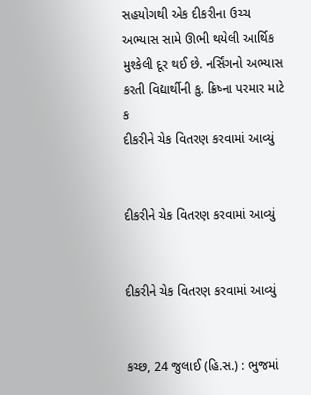સહયોગથી એક દીકરીના ઉચ્ચ અભ્યાસ સામે ઊભી થયેલી આર્થિક મુશ્કેલી દૂર થઈ છે. નર્સિંગનો અભ્યાસ કરતી વિદ્યાર્થીની કુ. ક્રિષ્ના પરમાર માટે ક
દીકરીને ચેક વિતરણ કરવામાં આવ્યું


દીકરીને ચેક વિતરણ કરવામાં આવ્યું


દીકરીને ચેક વિતરણ કરવામાં આવ્યું


કચ્છ, 24 જુલાઈ (હિ.સ.) : ભુજમાં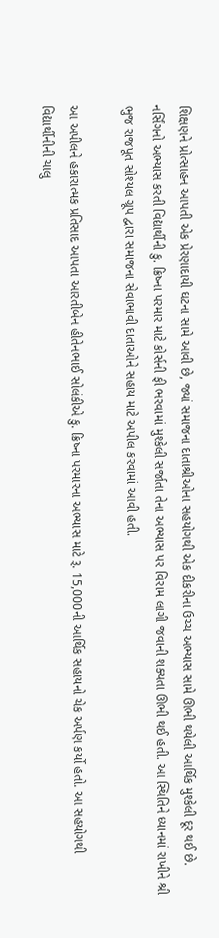શિક્ષણને પ્રોત્સાહન આપતી એક પ્રેરણાદાયી ઘટના સામે આવી છે, જ્યાં સમાજના દાતાશ્રીઓના સહયોગથી એક દીકરીના ઉચ્ચ અભ્યાસ સામે ઊભી થયેલી આર્થિક મુશ્કેલી દૂર થઈ છે. નર્સિંગનો અભ્યાસ કરતી વિદ્યાર્થીની કુ. ક્રિષ્ના પરમાર માટે કોર્સની ફી ભરવામાં મુશ્કેલી સર્જાતા તેના અભ્યાસ પર વિરામ લાગી જવાની શક્યતા ઊભી થઈ હતી. આ સ્થિતિને ધ્યાનમાં રાખીને શ્રી ભુજ રાજપૂત સોશ્યલ ગ્રૂપ દ્વારા સમાજના સેવાભાવી દાતાઓને સહાય માટે અપીલ કરવામાં આવી હતી.

આ અપીલને હકારાત્મક પ્રતિસાદ આપતા આરતીબેન હીતેનભાઈ સોલંકીએ કુ. ક્રિષ્ના પરમારના અભ્યાસ માટે રૂ. 15,000ની આર્થિક સહાયનો ચેક અર્પણ કર્યો હતો. આ સહયોગથી વિદ્યાર્થીનીની ચાલુ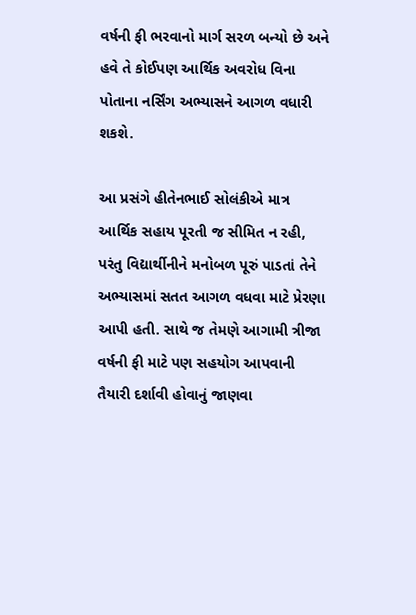વર્ષની ફી ભરવાનો માર્ગ સરળ બન્યો છે અને હવે તે કોઈપણ આર્થિક અવરોધ વિના પોતાના નર્સિંગ અભ્યાસને આગળ વધારી શકશે.

આ પ્રસંગે હીતેનભાઈ સોલંકીએ માત્ર આર્થિક સહાય પૂરતી જ સીમિત ન રહી, પરંતુ વિદ્યાર્થીનીને મનોબળ પૂરું પાડતાં તેને અભ્યાસમાં સતત આગળ વધવા માટે પ્રેરણા આપી હતી. સાથે જ તેમણે આગામી ત્રીજા વર્ષની ફી માટે પણ સહયોગ આપવાની તૈયારી દર્શાવી હોવાનું જાણવા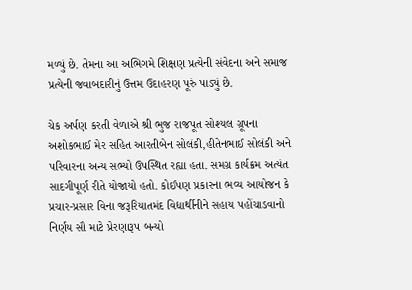મળ્યું છે. તેમના આ અભિગમે શિક્ષણ પ્રત્યેની સંવેદના અને સમાજ પ્રત્યેની જવાબદારીનું ઉત્તમ ઉદાહરણ પૂરું પાડ્યું છે.

ચેક અર્પણ કરતી વેળાએ શ્રી ભુજ રાજપૂત સોશ્યલ ગ્રૂપના અશોકભાઈ મેર સહિત આરતીબેન સોલંકી,હીતેનભાઈ સોલંકી અને પરિવારના અન્ય સભ્યો ઉપસ્થિત રહ્યા હતા. સમગ્ર કાર્યક્રમ અત્યંત સાદગીપૂર્ણ રીતે યોજાયો હતો. કોઈપણ પ્રકારના ભવ્ય આયોજન કે પ્રચાર-પ્રસાર વિના જરૂરિયાતમંદ વિદ્યાર્થીનીને સહાય પહોંચાડવાનો નિર્ણય સૌ માટે પ્રેરણારૂપ બન્યો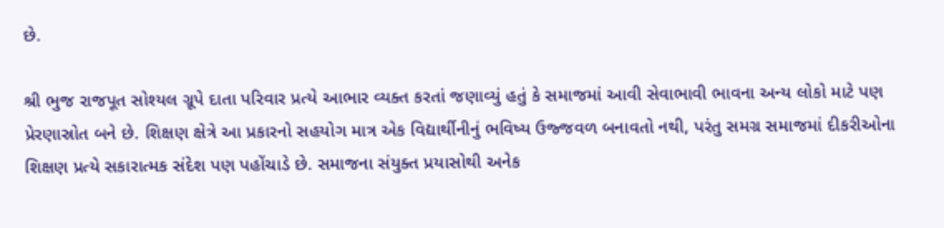છે.

શ્રી ભુજ રાજપૂત સોશ્યલ ગ્રૂપે દાતા પરિવાર પ્રત્યે આભાર વ્યક્ત કરતાં જણાવ્યું હતું કે સમાજમાં આવી સેવાભાવી ભાવના અન્ય લોકો માટે પણ પ્રેરણાસ્રોત બને છે. શિક્ષણ ક્ષેત્રે આ પ્રકારનો સહયોગ માત્ર એક વિદ્યાર્થીનીનું ભવિષ્ય ઉજ્જવળ બનાવતો નથી, પરંતુ સમગ્ર સમાજમાં દીકરીઓના શિક્ષણ પ્રત્યે સકારાત્મક સંદેશ પણ પહોંચાડે છે. સમાજના સંયુક્ત પ્રયાસોથી અનેક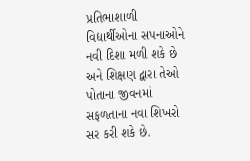પ્રતિભાશાળી વિદ્યાર્થીઓના સપનાઓને નવી દિશા મળી શકે છે અને શિક્ષણ દ્વારા તેઓ પોતાના જીવનમાં સફળતાના નવા શિખરો સર કરી શકે છે.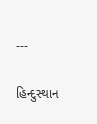---

હિન્દુસ્થાન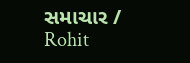સમાચાર / Rohit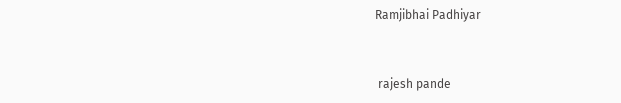Ramjibhai Padhiyar


 rajesh pande